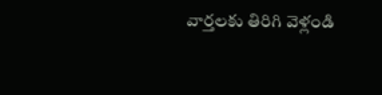వార్తలకు తిరిగి వెళ్లండి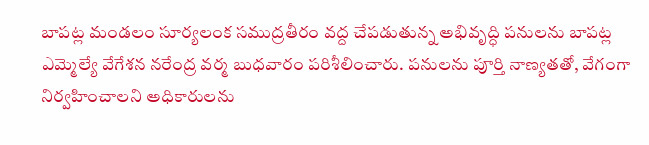బాపట్ల మండలం సూర్యలంక సముద్రతీరం వద్ద చేపడుతున్న అభివృద్ధి పనులను బాపట్ల ఎమ్మెల్యే వేగేశన నరేంద్ర వర్మ బుధవారం పరిశీలించారు. పనులను పూర్తి నాణ్యతతో, వేగంగా నిర్వహించాలని అధికారులను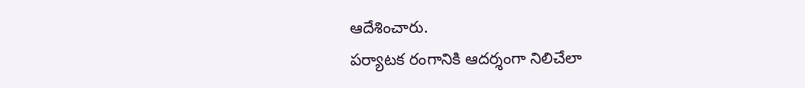ఆదేశించారు.
పర్యాటక రంగానికి ఆదర్శంగా నిలిచేలా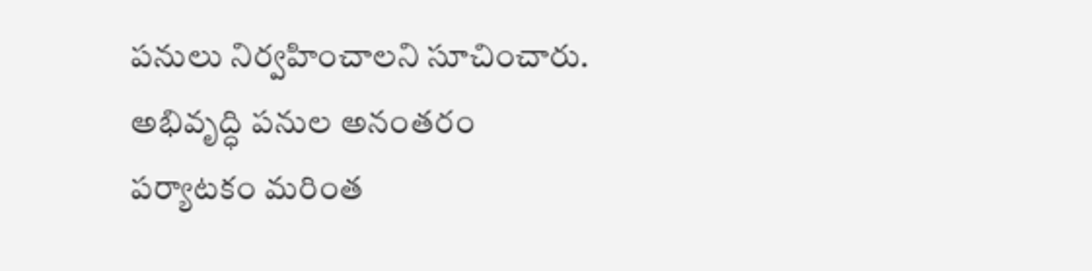పనులు నిర్వహించాలని సూచించారు. అభివృద్ధి పనుల అనంతరం పర్యాటకం మరింత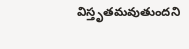విస్తృతమవుతుందని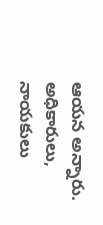ఆయన అన్నారు. అధికారులు, నాయకులు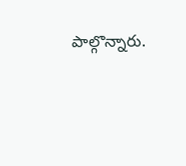పాల్గొన్నారు.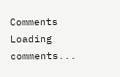Comments
Loading comments...